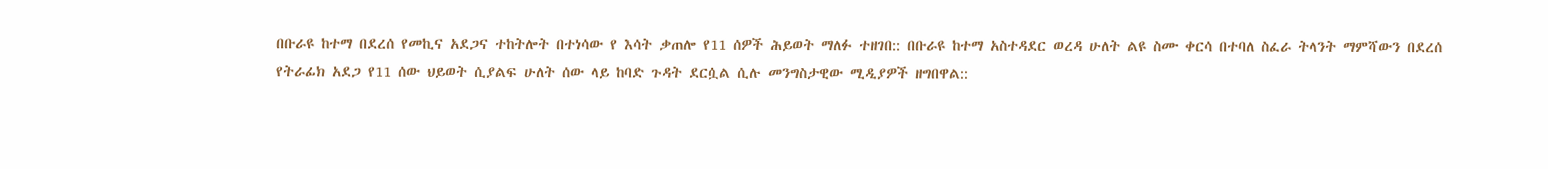በቡራዩ ከተማ በደረሰ የመኪና አደጋና ተከትሎት በተነሳው የ እሳት ቃጠሎ የ11 ሰዎች ሕይወት ማለፉ ተዘገበ:: በቡራዩ ከተማ አስተዳደር ወረዳ ሁለት ልዩ ስሙ ቀርሳ በተባለ ስፈራ ትላንት ማምሻውን በደረሰ የትራፊክ አደጋ የ11 ሰው ህይወት ሲያልፍ ሁለት ሰው ላይ ከባድ ጉዳት ደርሷል ሲሉ መንግስታዊው ሚዲያዎች ዘግበዋል::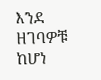እንደ ዘገባዎቹ ከሆነ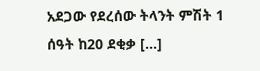አደጋው የደረሰው ትላንት ምሽት 1 ሰዓት ከ20 ደቂቃ […]